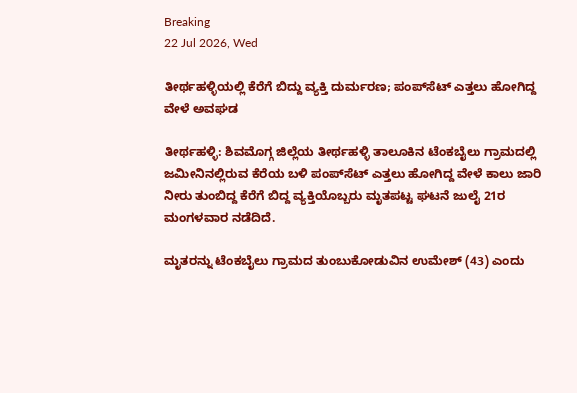Breaking
22 Jul 2026, Wed

ತೀರ್ಥಹಳ್ಳಿಯಲ್ಲಿ ಕೆರೆಗೆ ಬಿದ್ದು ವ್ಯಕ್ತಿ ದುರ್ಮರಣ; ಪಂಪ್‌ಸೆಟ್ ಎತ್ತಲು ಹೋಗಿದ್ದ ವೇಳೆ ಅವಘಡ

ತೀರ್ಥಹಳ್ಳಿ: ಶಿವಮೊಗ್ಗ ಜಿಲ್ಲೆಯ ತೀರ್ಥಹಳ್ಳಿ ತಾಲೂಕಿನ ಟೆಂಕಬೈಲು ಗ್ರಾಮದಲ್ಲಿ ಜಮೀನಿನಲ್ಲಿರುವ ಕೆರೆಯ ಬಳಿ ಪಂಪ್‌ಸೆಟ್ ಎತ್ತಲು ಹೋಗಿದ್ದ ವೇಳೆ ಕಾಲು ಜಾರಿ ನೀರು ತುಂಬಿದ್ದ ಕೆರೆಗೆ ಬಿದ್ದ ವ್ಯಕ್ತಿಯೊಬ್ಬರು ಮೃತಪಟ್ಟ ಘಟನೆ ಜುಲೈ 21ರ ಮಂಗಳವಾರ ನಡೆದಿದೆ.

ಮೃತರನ್ನು ಟೆಂಕಬೈಲು ಗ್ರಾಮದ ತುಂಬುಕೋಡುವಿನ ಉಮೇಶ್ (43) ಎಂದು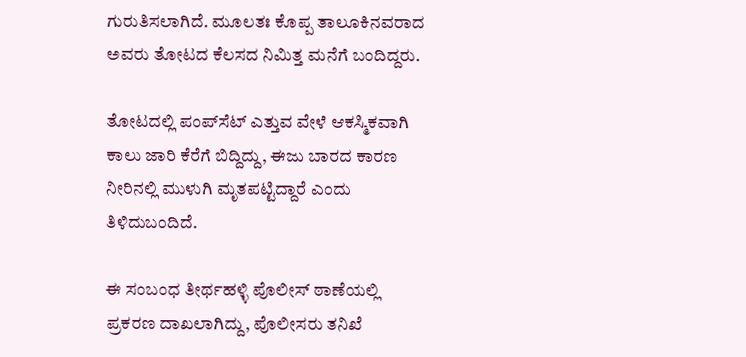ಗುರುತಿಸಲಾಗಿದೆ. ಮೂಲತಃ ಕೊಪ್ಪ ತಾಲೂಕಿನವರಾದ ಅವರು ತೋಟದ ಕೆಲಸದ ನಿಮಿತ್ತ ಮನೆಗೆ ಬಂದಿದ್ದರು.

ತೋಟದಲ್ಲಿ ಪಂಪ್‌ಸೆಟ್ ಎತ್ತುವ ವೇಳೆ ಆಕಸ್ಮಿಕವಾಗಿ ಕಾಲು ಜಾರಿ ಕೆರೆಗೆ ಬಿದ್ದಿದ್ದು, ಈಜು ಬಾರದ ಕಾರಣ ನೀರಿನಲ್ಲಿ ಮುಳುಗಿ ಮೃತಪಟ್ಟಿದ್ದಾರೆ ಎಂದು ತಿಳಿದುಬಂದಿದೆ.

ಈ ಸಂಬಂಧ ತೀರ್ಥಹಳ್ಳಿ ಪೊಲೀಸ್ ಠಾಣೆಯಲ್ಲಿ ಪ್ರಕರಣ ದಾಖಲಾಗಿದ್ದು, ಪೊಲೀಸರು ತನಿಖೆ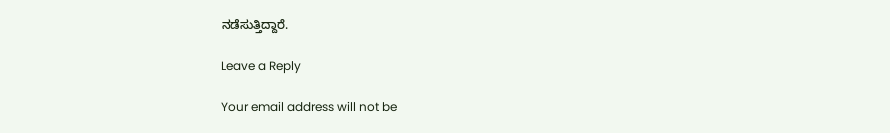ನಡೆಸುತ್ತಿದ್ದಾರೆ.

Leave a Reply

Your email address will not be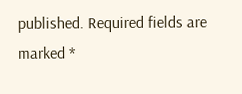published. Required fields are marked *